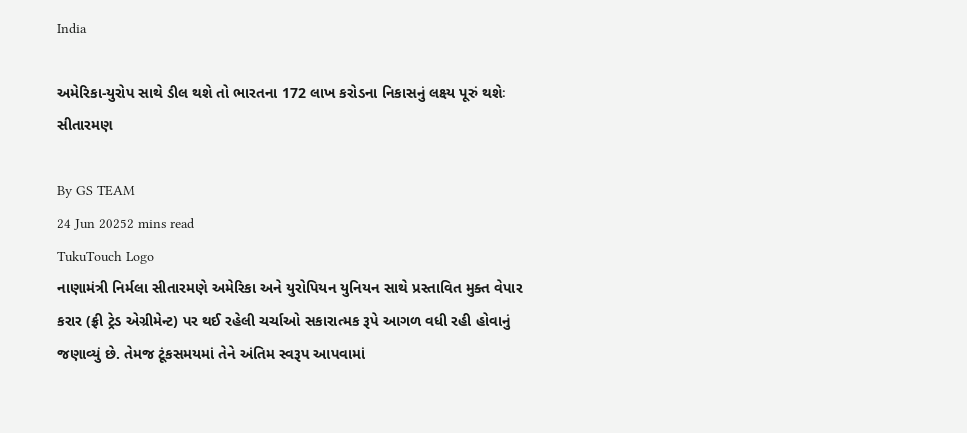India

અમેરિકા-યુરોપ સાથે ડીલ થશે તો ભારતના 172 લાખ કરોડના નિકાસનું લક્ષ્ય પૂરું થશેઃ સીતારમણ

By GS TEAM
24 Jun 20252 mins read
TukuTouch Logo
નાણામંત્રી નિર્મલા સીતારમણે અમેરિકા અને યુરોપિયન યુનિયન સાથે પ્રસ્તાવિત મુક્ત વેપાર કરાર (ફ્રી ટ્રેડ એગ્રીમેન્ટ) પર થઈ રહેલી ચર્ચાઓ સકારાત્મક રૂપે આગળ વધી રહી હોવાનું જણાવ્યું છે. તેમજ ટૂંકસમયમાં તેને અંતિમ સ્વરૂપ આપવામાં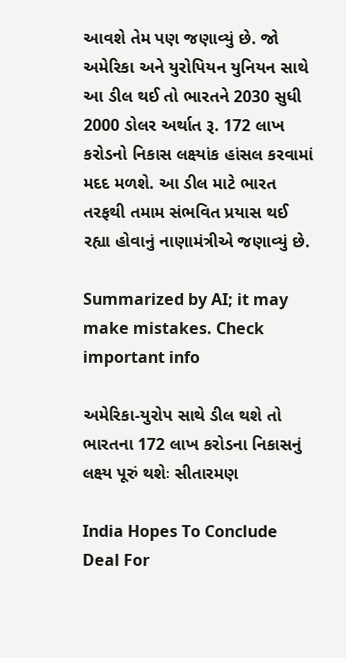આવશે તેમ પણ જણાવ્યું છે. જો અમેરિકા અને યુરોપિયન યુનિયન સાથે આ ડીલ થઈ તો ભારતને 2030 સુધી 2000 ડોલર અર્થાત રૂ. 172 લાખ કરોડનો નિકાસ લક્ષ્યાંક હાંસલ કરવામાં મદદ મળશે. આ ડીલ માટે ભારત તરફથી તમામ સંભવિત પ્રયાસ થઈ રહ્યા હોવાનું નાણામંત્રીએ જણાવ્યું છે.

Summarized by AI; it may make mistakes. Check important info

અમેરિકા-યુરોપ સાથે ડીલ થશે તો ભારતના 172 લાખ કરોડના નિકાસનું લક્ષ્ય પૂરું થશેઃ સીતારમણ

India Hopes To Conclude Deal For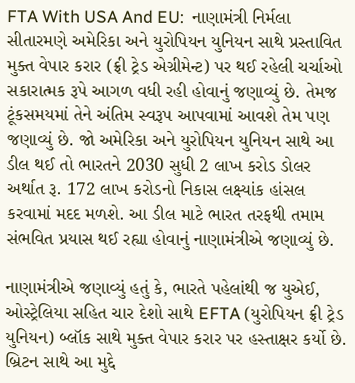FTA With USA And EU:  નાણામંત્રી નિર્મલા સીતારમણે અમેરિકા અને યુરોપિયન યુનિયન સાથે પ્રસ્તાવિત મુક્ત વેપાર કરાર (ફ્રી ટ્રેડ એગ્રીમેન્ટ) પર થઈ રહેલી ચર્ચાઓ સકારાત્મક રૂપે આગળ વધી રહી હોવાનું જણાવ્યું છે. તેમજ ટૂંકસમયમાં તેને અંતિમ સ્વરૂપ આપવામાં આવશે તેમ પણ જણાવ્યું છે. જો અમેરિકા અને યુરોપિયન યુનિયન સાથે આ ડીલ થઈ તો ભારતને 2030 સુધી 2 લાખ કરોડ ડોલર અર્થાત રૂ. 172 લાખ કરોડનો નિકાસ લક્ષ્યાંક હાંસલ કરવામાં મદદ મળશે. આ ડીલ માટે ભારત તરફથી તમામ સંભવિત પ્રયાસ થઈ રહ્યા હોવાનું નાણામંત્રીએ જણાવ્યું છે.

નાણામંત્રીએ જણાવ્યું હતું કે, ભારતે પહેલાંથી જ યુએઈ, ઓસ્ટ્રેલિયા સહિત ચાર દેશો સાથે EFTA (યુરોપિયન ફ્રી ટ્રેડ યુનિયન) બ્લૉક સાથે મુક્ત વેપાર કરાર પર હસ્તાક્ષર કર્યો છે. બ્રિટન સાથે આ મુદ્દે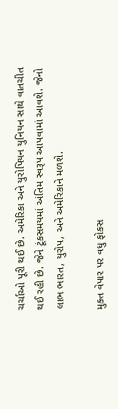ચર્ચાઓ પૂરી થઈ છે. અમેરિકા અને યુરોપિયન યુનિયન સાથે વાતચીત થઈ રહી છે. જેને ટૂંકસમયમાં અંતિમ સ્વરૂપ આપવામાં આવશે. જેનો લાભ ભારત, યુરોપ, અને અમેરિકાને મળશે.

મુક્ત વેપાર પર વધુ ફોકસ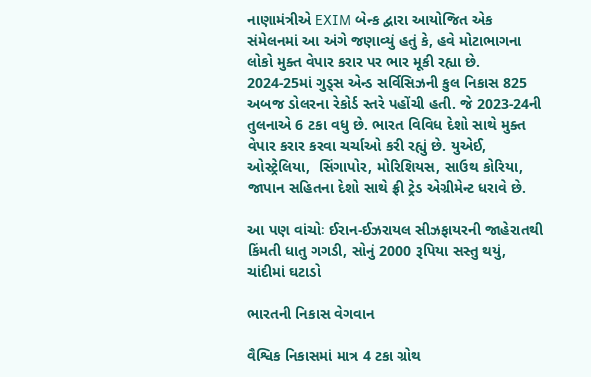નાણામંત્રીએ EXIM બેન્ક દ્વારા આયોજિત એક સંમેલનમાં આ અંગે જણાવ્યું હતું કે, હવે મોટાભાગના લોકો મુક્ત વેપાર કરાર પર ભાર મૂકી રહ્યા છે. 2024-25માં ગુડ્સ એન્ડ સર્વિસિઝની કુલ નિકાસ 825 અબજ ડોલરના રેકોર્ડ સ્તરે પહોંચી હતી. જે 2023-24ની તુલનાએ 6 ટકા વધુ છે. ભારત વિવિધ દેશો સાથે મુક્ત વેપાર કરાર કરવા ચર્ચાઓ કરી રહ્યું છે. યુએઈ, ઓસ્ટ્રેલિયા,  સિંગાપોર, મોરિશિયસ, સાઉથ કોરિયા, જાપાન સહિતના દેશો સાથે ફ્રી ટ્રેડ એગ્રીમેન્ટ ધરાવે છે.

આ પણ વાંચોઃ ઈરાન-ઈઝરાયલ સીઝફાયરની જાહેરાતથી કિંમતી ધાતુ ગગડી, સોનું 2000 રૂપિયા સસ્તુ થયું, ચાંદીમાં ઘટાડો

ભારતની નિકાસ વેગવાન

વૈશ્વિક નિકાસમાં માત્ર 4 ટકા ગ્રોથ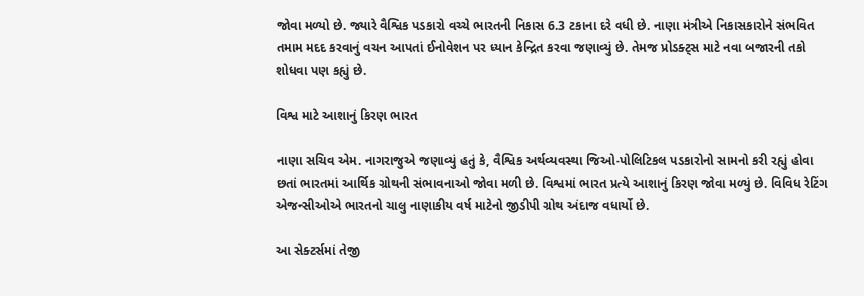જોવા મળ્યો છે. જ્યારે વૈશ્વિક પડકારો વચ્ચે ભારતની નિકાસ 6.3 ટકાના દરે વધી છે. નાણા મંત્રીએ નિકાસકારોને સંભવિત તમામ મદદ કરવાનું વચન આપતાં ઈનોવેશન પર ધ્યાન કેન્દ્રિત કરવા જણાવ્યું છે. તેમજ પ્રોડક્ટ્સ માટે નવા બજારની તકો શોધવા પણ કહ્યું છે.

વિશ્વ માટે આશાનું કિરણ ભારત

નાણા સચિવ એમ. નાગરાજુએ જણાવ્યું હતું કે, વૈશ્વિક અર્થવ્યવસ્થા જિઓ-પોલિટિકલ પડકારોનો સામનો કરી રહ્યું હોવા છતાં ભારતમાં આર્થિક ગ્રોથની સંભાવનાઓ જોવા મળી છે. વિશ્વમાં ભારત પ્રત્યે આશાનું કિરણ જોવા મળ્યું છે. વિવિધ રેટિંગ એજન્સીઓએ ભારતનો ચાલુ નાણાકીય વર્ષ માટેનો જીડીપી ગ્રોથ અંદાજ વધાર્યો છે.

આ સેક્ટર્સમાં તેજી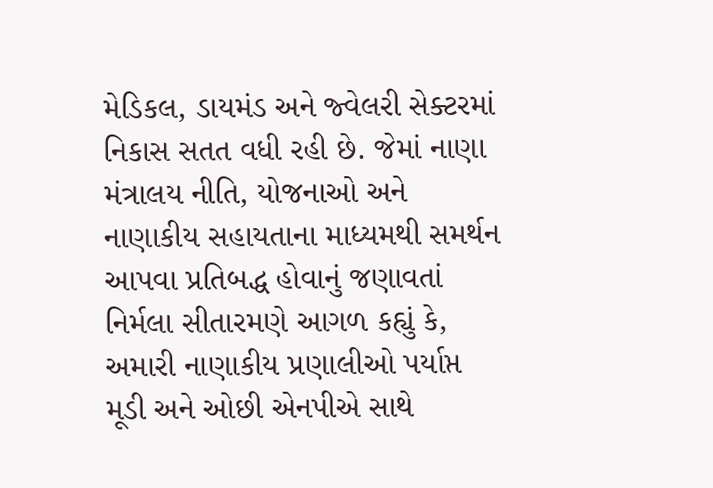મેડિકલ, ડાયમંડ અને જ્વેલરી સેક્ટરમાં નિકાસ સતત વધી રહી છે. જેમાં નાણા મંત્રાલય નીતિ, યોજનાઓ અને નાણાકીય સહાયતાના માધ્યમથી સમર્થન આપવા પ્રતિબદ્ધ હોવાનું જણાવતાં નિર્મલા સીતારમણે આગળ કહ્યું કે, અમારી નાણાકીય પ્રણાલીઓ પર્યાપ્ત મૂડી અને ઓછી એનપીએ સાથે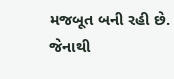મજબૂત બની રહી છે. જેનાથી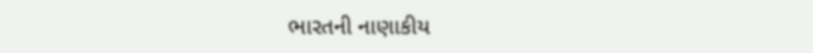ભારતની નાણાકીય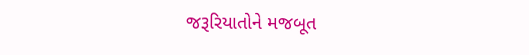જરૂરિયાતોને મજબૂત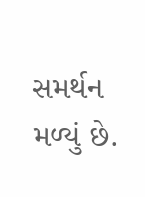સમર્થન મળ્યું છે.